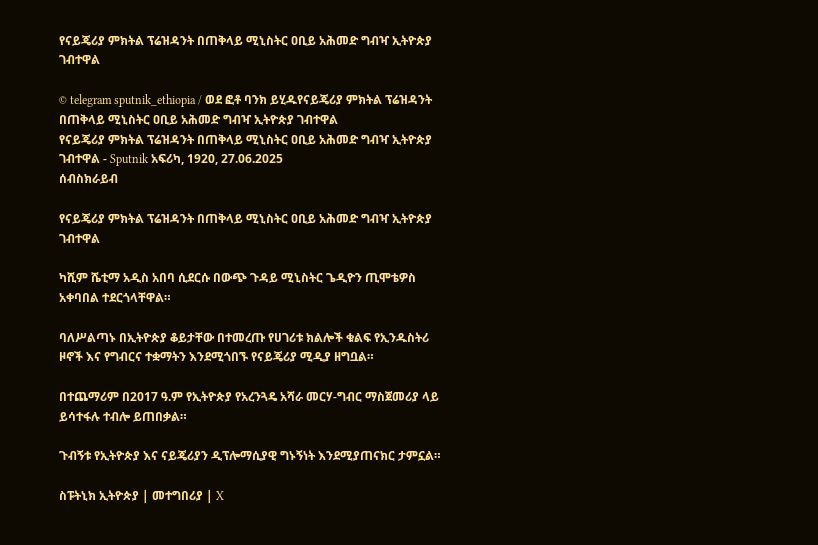የናይጄሪያ ምክትል ፕሬዝዳንት በጠቅላይ ሚኒስትር ዐቢይ አሕመድ ግብዣ ኢትዮጵያ ገብተዋል

© telegram sputnik_ethiopia / ወደ ፎቶ ባንክ ይሂዱየናይጄሪያ ምክትል ፕሬዝዳንት በጠቅላይ ሚኒስትር ዐቢይ አሕመድ ግብዣ ኢትዮጵያ ገብተዋል
የናይጄሪያ ምክትል ፕሬዝዳንት በጠቅላይ ሚኒስትር ዐቢይ አሕመድ ግብዣ ኢትዮጵያ ገብተዋል - Sputnik አፍሪካ, 1920, 27.06.2025
ሰብስክራይብ

የናይጄሪያ ምክትል ፕሬዝዳንት በጠቅላይ ሚኒስትር ዐቢይ አሕመድ ግብዣ ኢትዮጵያ ገብተዋል

ካሺም ሼቲማ አዲስ አበባ ሲደርሱ በውጭ ጉዳይ ሚኒስትር ጌዲዮን ጢሞቴዎስ አቀባበል ተደርጎላቸዋል።

ባለሥልጣኑ በኢትዮጵያ ቆይታቸው በተመረጡ የሀገሪቱ ክልሎች ቁልፍ የኢንዱስትሪ ዞኖች እና የግብርና ተቋማትን እንደሚጎበኙ የናይጄሪያ ሚዲያ ዘግቧል።

በተጨማሪም በ2017 ዓ.ም የኢትዮጵያ የአረንጓዴ አሻራ መርሃ-ግብር ማስጀመሪያ ላይ ይሳተፋሉ ተብሎ ይጠበቃል።

ጉብኝቱ የኢትዮጵያ እና ናይጄሪያን ዲፕሎማሲያዊ ግኑኝነት እንደሚያጠናክር ታምኗል።

ስፑትኒክ ኢትዮጵያ | መተግበሪያ | X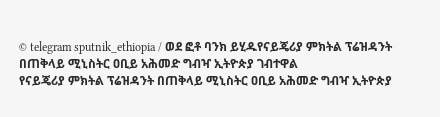© telegram sputnik_ethiopia / ወደ ፎቶ ባንክ ይሂዱየናይጄሪያ ምክትል ፕሬዝዳንት በጠቅላይ ሚኒስትር ዐቢይ አሕመድ ግብዣ ኢትዮጵያ ገብተዋል
የናይጄሪያ ምክትል ፕሬዝዳንት በጠቅላይ ሚኒስትር ዐቢይ አሕመድ ግብዣ ኢትዮጵያ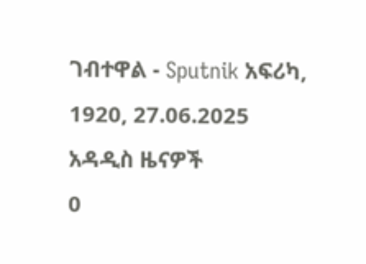ገብተዋል - Sputnik አፍሪካ, 1920, 27.06.2025
አዳዲስ ዜናዎች
0